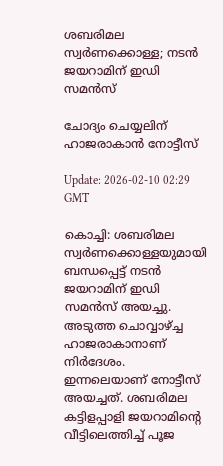ശബരിമല സ്വര്‍ണക്കൊള്ള; നടന്‍ ജയറാമിന് ഇഡി സമന്‍സ്

ചോദ്യം ചെയ്യലിന് ഹാജരാകാന്‍ നോട്ടീസ്

Update: 2026-02-10 02:29 GMT

കൊച്ചി: ശബരിമല സ്വര്‍ണക്കൊള്ളയുമായി ബന്ധപ്പെട്ട് നടന്‍ ജയറാമിന് ഇഡി സമന്‍സ് അയച്ചു. അടുത്ത ചൊവ്വാഴ്ച്ച ഹാജരാകാനാണ് നിര്‍ദേശം. ഇന്നലെയാണ് നോട്ടീസ് അയച്ചത്. ശബരിമല കട്ടിളപ്പാളി ജയറാമിന്റെ വീട്ടിലെത്തിച്ച് പൂജ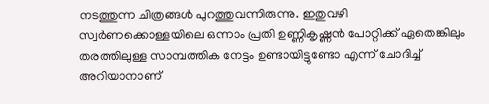നടത്തുന്ന ചിത്രങ്ങള്‍ പുറത്തുവന്നിരുന്നു. ഇതുവഴി സ്വര്‍ണക്കൊള്ളയിലെ ഒന്നാം പ്രതി ഉണ്ണികൃഷ്ണന്‍ പോറ്റിക്ക് ഏതെങ്കിലും തരത്തിലുള്ള സാമ്പത്തിക നേട്ടം ഉണ്ടായിട്ടുണ്ടോ എന്ന് ചോദിച്ച് അറിയാനാണ്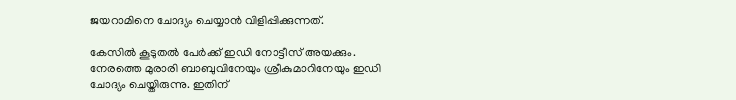ജയറാമിനെ ചോദ്യം ചെയ്യാന്‍ വിളിപ്പിക്കുന്നത്.

കേസില്‍ കൂടുതല്‍ പേര്‍ക്ക് ഇഡി നോട്ടീസ് അയക്കും. നേരത്തെ മുരാരി ബാബുവിനേയും ശ്രീകുമാറിനേയും ഇഡി ചോദ്യം ചെയ്തിരുന്നു. ഇതിന്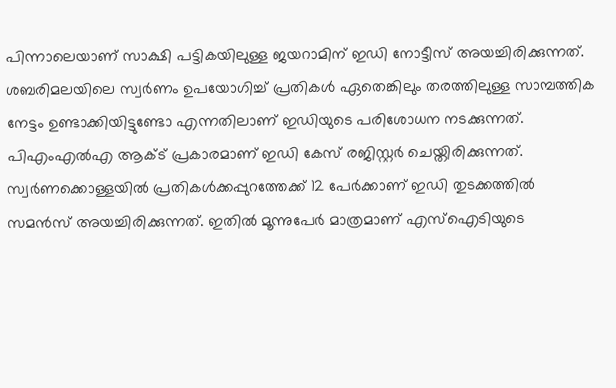പിന്നാലെയാണ് സാക്ഷി പട്ടികയിലുള്ള ജയറാമിന് ഇഡി നോട്ടീസ് അയച്ചിരിക്കുന്നത്. ശബരിമലയിലെ സ്വര്‍ണം ഉപയോഗിച്ച് പ്രതികള്‍ ഏതെങ്കിലും തരത്തിലുള്ള സാമ്പത്തിക നേട്ടം ഉണ്ടാക്കിയിട്ടുണ്ടോ എന്നതിലാണ് ഇഡിയുടെ പരിശോധന നടക്കുന്നത്. പിഎംഎല്‍എ ആക്ട് പ്രകാരമാണ് ഇഡി കേസ് രജിസ്റ്റര്‍ ചെയ്തിരിക്കുന്നത്. സ്വര്‍ണക്കൊള്ളയില്‍ പ്രതികള്‍ക്കപ്പുറത്തേക്ക് 12 പേര്‍ക്കാണ് ഇഡി തുടക്കത്തില്‍ സമന്‍സ് അയച്ചിരിക്കുന്നത്. ഇതില്‍ മൂന്നുപേര്‍ മാത്രമാണ് എസ്‌ഐടിയുടെ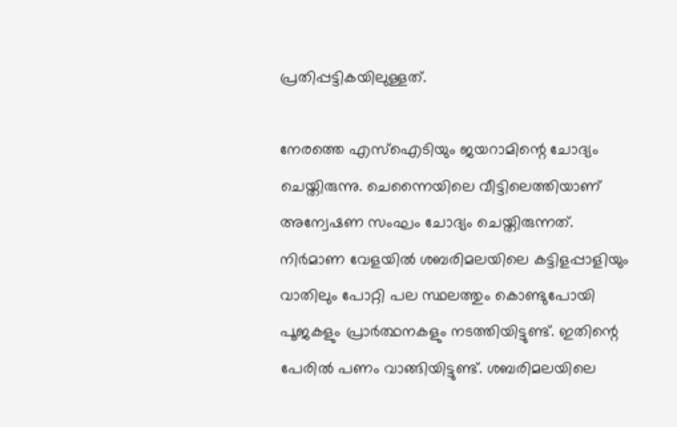പ്രതിപ്പട്ടികയിലുള്ളത്.

നേരത്തെ എസ്‌ഐടിയും ജയറാമിന്റെ ചോദ്യം ചെയ്തിരുന്നു. ചെന്നൈയിലെ വീട്ടിലെത്തിയാണ് അന്വേഷണ സംഘം ചോദ്യം ചെയ്തിരുന്നത്. നിര്‍മാണ വേളയില്‍ ശബരിമലയിലെ കട്ടിളപ്പാളിയും വാതിലും പോറ്റി പല സ്ഥലത്തും കൊണ്ടുപോയി പൂജകളും പ്രാര്‍ത്ഥനകളും നടത്തിയിട്ടുണ്ട്. ഇതിന്റെ പേരില്‍ പണം വാങ്ങിയിട്ടുണ്ട്. ശബരിമലയിലെ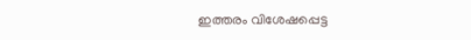ഇത്തരം വിശേഷപ്പെട്ട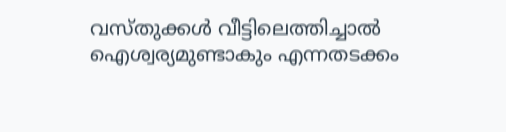വസ്തുക്കള്‍ വീട്ടിലെത്തിച്ചാല്‍ ഐശ്വര്യമുണ്ടാകും എന്നതടക്കം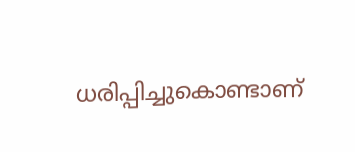ധരിപ്പിച്ചുകൊണ്ടാണ്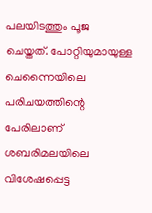പലയിടത്തും പൂജ ചെയ്തത്. പോറ്റിയുമായുള്ള ചെന്നൈയിലെ പരിചയത്തിന്റെ പേരിലാണ് ശബരിമലയിലെ വിശേഷപ്പെട്ട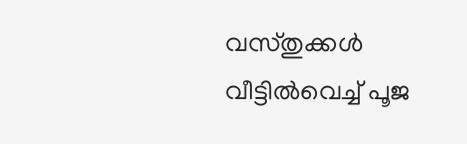വസ്തുക്കള്‍ വീട്ടില്‍വെച്ച് പൂജ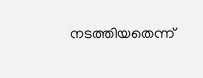നടത്തിയതെന്ന്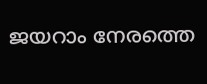ജയറാം നേരത്തെ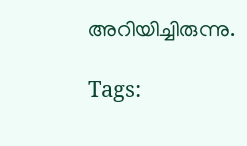അറിയിച്ചിരുന്നു.

Tags: